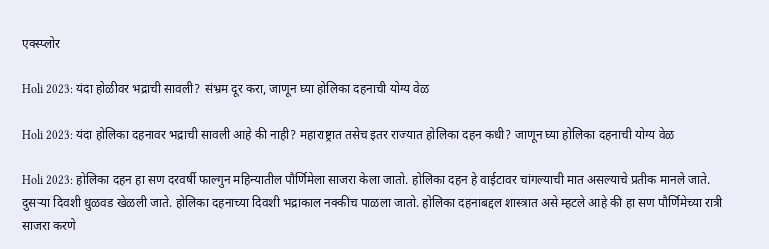एक्स्प्लोर

Holi 2023: यंदा होळीवर भद्राची सावली? संभ्रम दूर करा, जाणून घ्या होलिका दहनाची योग्य वेळ

Holi 2023: यंदा होलिका दहनावर भद्राची सावली आहे की नाही? महाराष्ट्रात तसेच इतर राज्यात होलिका दहन कधी? जाणून घ्या होलिका दहनाची योग्य वेळ

Holi 2023: होलिका दहन हा सण दरवर्षी फाल्गुन महिन्यातील पौर्णिमेला साजरा केला जातो. होलिका दहन हे वाईटावर चांगल्याची मात असल्याचे प्रतीक मानले जाते. दुसऱ्या दिवशी धुळवड खेळली जाते. होलिका दहनाच्या दिवशी भद्राकाल नक्कीच पाळला जातो. होलिका दहनाबद्दल शास्त्रात असे म्हटले आहे की हा सण पौर्णिमेच्या रात्री साजरा करणे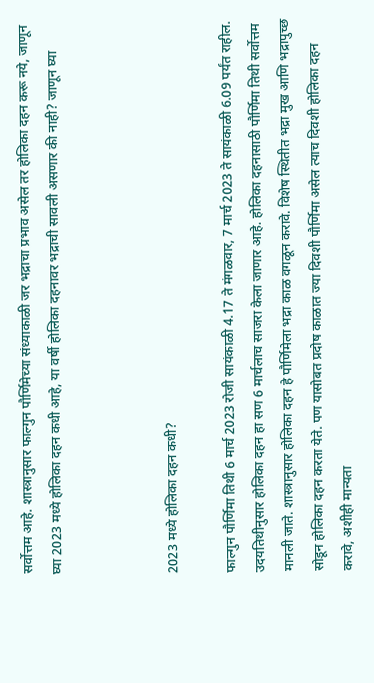सर्वोत्तम आहे. शास्त्रानुसार फाल्गुन पौर्णिमेच्या संध्याकाळी जर भद्राचा प्रभाव असेल तर होलिका दहन करू नये, जाणून घ्या 2023 मध्ये होलिका दहन कधी आहे, या वर्षी होलिका दहनावर भद्राची सावली असणार की नाही? जाणून घ्या



2023 मध्ये होलिका दहन कधी?

फाल्गुन पौर्णिमा तिथी 6 मार्च 2023 रोजी सायंकाळी 4.17 ते मंगळवार, 7 मार्च 2023 ते सायंकाळी 6.09 पर्यंत राहील. उदयतिथीनुसार होलिका दहन हा सण 6 मार्चलाच साजरा केला जाणार आहे. होलिका दहनासाठी पौर्णिमा तिथी सर्वोत्तम मानली जाते. शास्त्रानुसार होलिका दहन हे पौर्णिमेला भद्रा काळ वगळून करावे. विशेष स्थितीत भद्रा मुख आणि भद्रापुच्छ सोडून होलिका दहन करता येते. पण यासोबत प्रदोष काळात ज्या दिवशी पौर्णिमा असेल त्याच दिवशी होलिका दहन करावे, अशीही मान्यता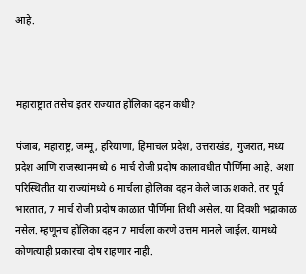आहे.



महाराष्ट्रात तसेच इतर राज्यात होलिका दहन कधी?

पंजाब, महाराष्ट्र, जम्मू, हरियाणा, हिमाचल प्रदेश, उत्तराखंड, गुजरात, मध्य प्रदेश आणि राजस्थानमध्ये 6 मार्च रोजी प्रदोष कालावधीत पौर्णिमा आहे. अशा परिस्थितीत या राज्यांमध्ये 6 मार्चला होलिका दहन केले जाऊ शकते. तर पूर्व भारतात, 7 मार्च रोजी प्रदोष काळात पौर्णिमा तिथी असेल. या दिवशी भद्राकाळ नसेल. म्हणूनच होलिका दहन 7 मार्चला करणे उत्तम मानले जाईल. यामध्ये कोणत्याही प्रकारचा दोष राहणार नाही.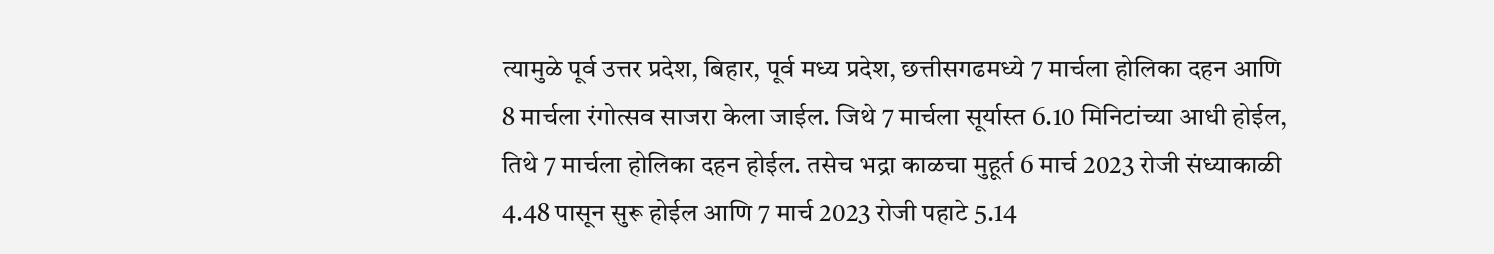त्यामुळे पूर्व उत्तर प्रदेश, बिहार, पूर्व मध्य प्रदेश, छत्तीसगढमध्ये 7 मार्चला होलिका दहन आणि 8 मार्चला रंगोत्सव साजरा केला जाईल. जिथे 7 मार्चला सूर्यास्त 6.10 मिनिटांच्या आधी होईल, तिथे 7 मार्चला होलिका दहन होईल. तसेच भद्रा काळचा मुहूर्त 6 मार्च 2023 रोजी संध्याकाळी 4.48 पासून सुरू होईल आणि 7 मार्च 2023 रोजी पहाटे 5.14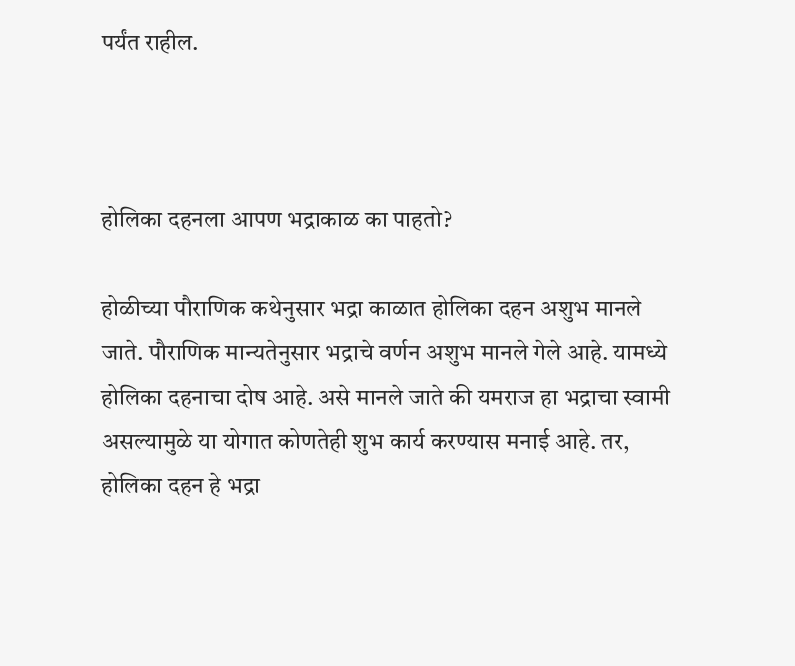पर्यंत राहील.



होलिका दहनला आपण भद्राकाळ का पाहतो?

होळीच्या पौराणिक कथेनुसार भद्रा काळात होलिका दहन अशुभ मानले जाते. पौराणिक मान्यतेनुसार भद्राचे वर्णन अशुभ मानले गेले आहे. यामध्ये होलिका दहनाचा दोष आहे. असे मानले जाते की यमराज हा भद्राचा स्वामी असल्यामुळे या योगात कोणतेही शुभ कार्य करण्यास मनाई आहे. तर, होलिका दहन हे भद्रा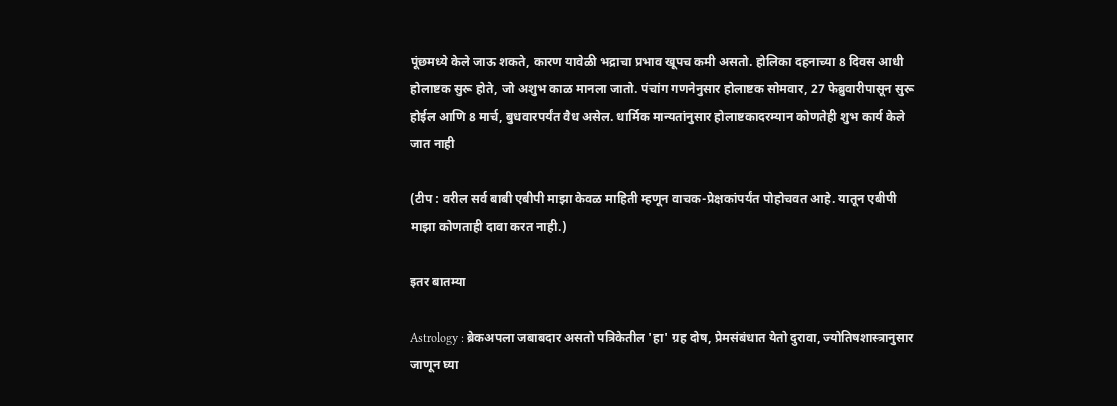पूंछमध्ये केले जाऊ शकते, कारण यावेळी भद्राचा प्रभाव खूपच कमी असतो. होलिका दहनाच्या 8 दिवस आधी होलाष्टक सुरू होते, जो अशुभ काळ मानला जातो. पंचांग गणनेनुसार होलाष्टक सोमवार, 27 फेब्रुवारीपासून सुरू होईल आणि 8 मार्च, बुधवारपर्यंत वैध असेल. धार्मिक मान्यतांनुसार होलाष्टकादरम्यान कोणतेही शुभ कार्य केले जात नाही

(टीप : वरील सर्व बाबी एबीपी माझा केवळ माहिती म्हणून वाचक-प्रेक्षकांपर्यंत पोहोचवत आहे. यातून एबीपी माझा कोणताही दावा करत नाही.)

इतर बातम्या

Astrology : ब्रेकअपला जबाबदार असतो पत्रिकेतील 'हा' ग्रह दोष, प्रेमसंबंधात येतो दुरावा, ज्योतिषशास्त्रानुसार जाणून घ्या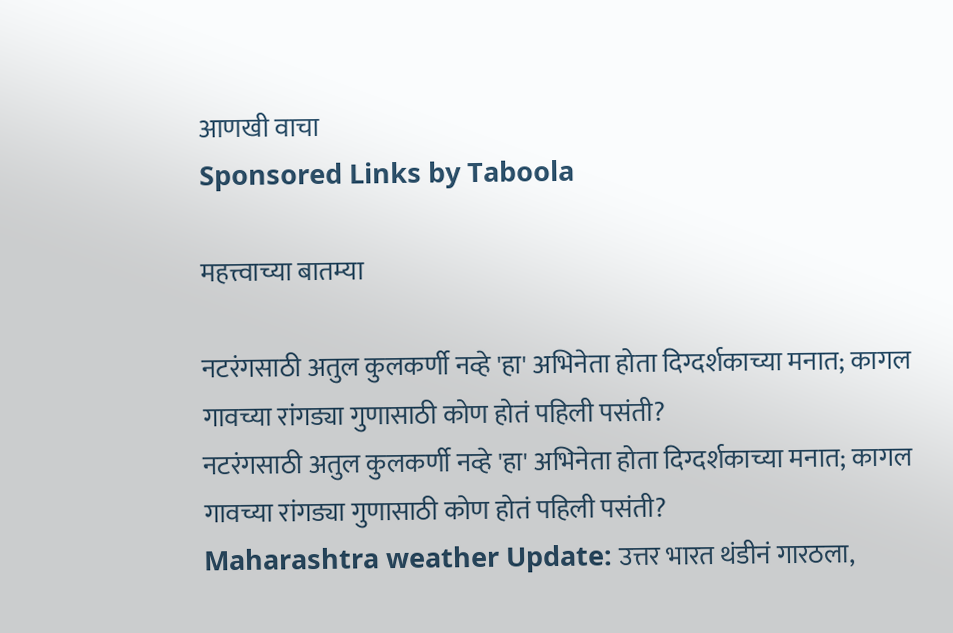आणखी वाचा
Sponsored Links by Taboola

महत्त्वाच्या बातम्या

नटरंगसाठी अतुल कुलकर्णी नव्हे 'हा' अभिनेता होता दिग्दर्शकाच्या मनात; कागल गावच्या रांगड्या गुणासाठी कोण होतं पहिली पसंती?
नटरंगसाठी अतुल कुलकर्णी नव्हे 'हा' अभिनेता होता दिग्दर्शकाच्या मनात; कागल गावच्या रांगड्या गुणासाठी कोण होतं पहिली पसंती?
Maharashtra weather Update: उत्तर भारत थंडीनं गारठला,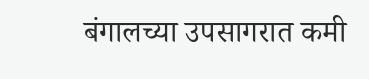बंगालच्या उपसागरात कमी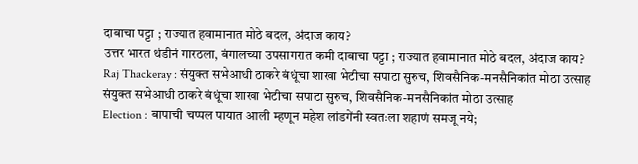दाबाचा पट्टा ; राज्यात हवामानात मोठे बदल, अंदाज काय?
उत्तर भारत थंडीनं गारठला, बंगालच्या उपसागरात कमी दाबाचा पट्टा ; राज्यात हवामानात मोठे बदल, अंदाज काय?
Raj Thackeray : संयुक्त सभेआधी ठाकरे बंधूंचा शाखा भेटीचा सपाटा सुरुच, शिवसैनिक-मनसैनिकांत मोठा उत्साह
संयुक्त सभेआधी ठाकरे बंधूंचा शाखा भेटीचा सपाटा सुरुच, शिवसैनिक-मनसैनिकांत मोठा उत्साह
Election : बापाची चप्पल पायात आली म्हणून महेश लांडगेंनी स्वतःला शहाणं समजू नये;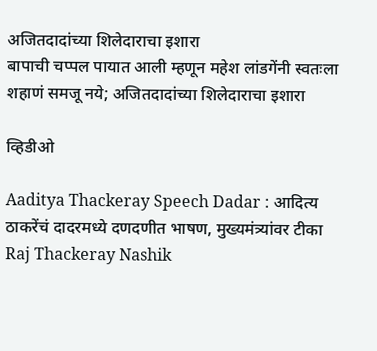अजितदादांच्या शिलेदाराचा इशारा
बापाची चप्पल पायात आली म्हणून महेश लांडगेंनी स्वतःला शहाणं समजू नये; अजितदादांच्या शिलेदाराचा इशारा

व्हिडीओ

Aaditya Thackeray Speech Dadar : आदित्य ठाकरेंचं दादरमध्ये दणदणीत भाषण, मुख्यमंत्र्‍यांवर टीका
Raj Thackeray Nashik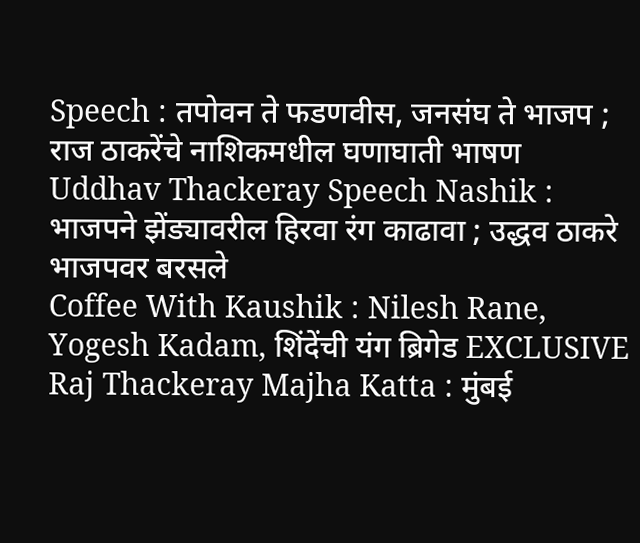Speech : तपोवन ते फडणवीस, जनसंघ ते भाजप ; राज ठाकरेंचे नाशिकमधील घणाघाती भाषण
Uddhav Thackeray Speech Nashik : भाजपने झेंड्यावरील हिरवा रंग काढावा ; उद्धव ठाकरे भाजपवर बरसले
Coffee With Kaushik : Nilesh Rane, Yogesh Kadam, शिंदेंची यंग ब्रिगेड EXCLUSIVE
Raj Thackeray Majha Katta : मुंबई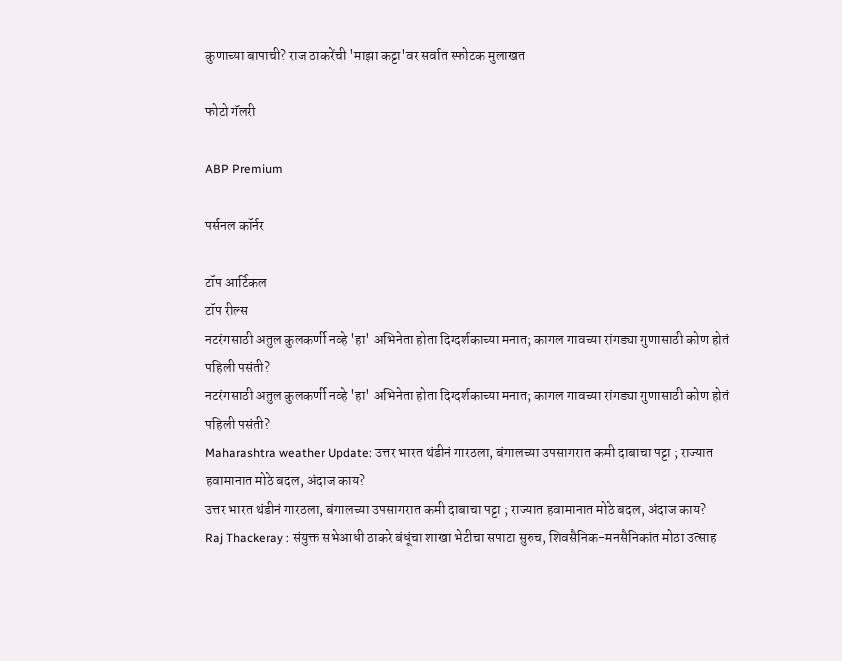कुणाच्या बापाची? राज ठाकरेंची 'माझा कट्टा'वर सर्वात स्फोटक मुलाखत

फोटो गॅलरी

ABP Premium

पर्सनल कॉर्नर

टॉप आर्टिकल
टॉप रील्स
नटरंगसाठी अतुल कुलकर्णी नव्हे 'हा' अभिनेता होता दिग्दर्शकाच्या मनात; कागल गावच्या रांगड्या गुणासाठी कोण होतं पहिली पसंती?
नटरंगसाठी अतुल कुलकर्णी नव्हे 'हा' अभिनेता होता दिग्दर्शकाच्या मनात; कागल गावच्या रांगड्या गुणासाठी कोण होतं पहिली पसंती?
Maharashtra weather Update: उत्तर भारत थंडीनं गारठला, बंगालच्या उपसागरात कमी दाबाचा पट्टा ; राज्यात हवामानात मोठे बदल, अंदाज काय?
उत्तर भारत थंडीनं गारठला, बंगालच्या उपसागरात कमी दाबाचा पट्टा ; राज्यात हवामानात मोठे बदल, अंदाज काय?
Raj Thackeray : संयुक्त सभेआधी ठाकरे बंधूंचा शाखा भेटीचा सपाटा सुरुच, शिवसैनिक-मनसैनिकांत मोठा उत्साह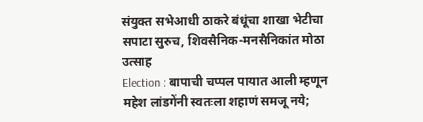संयुक्त सभेआधी ठाकरे बंधूंचा शाखा भेटीचा सपाटा सुरुच, शिवसैनिक-मनसैनिकांत मोठा उत्साह
Election : बापाची चप्पल पायात आली म्हणून महेश लांडगेंनी स्वतःला शहाणं समजू नये;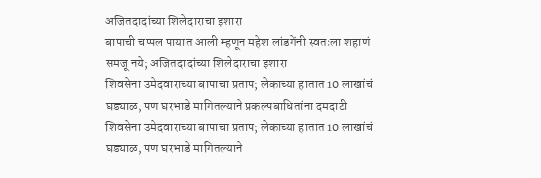अजितदादांच्या शिलेदाराचा इशारा
बापाची चप्पल पायात आली म्हणून महेश लांडगेंनी स्वतःला शहाणं समजू नये; अजितदादांच्या शिलेदाराचा इशारा
शिवसेना उमेदवाराच्या बापाचा प्रताप; लेकाच्या हातात 10 लाखांचं घड्याळ, पण घरभाडे मागितल्याने प्रकल्पबाधितांना दमदाटी
शिवसेना उमेदवाराच्या बापाचा प्रताप; लेकाच्या हातात 10 लाखांचं घड्याळ, पण घरभाडे मागितल्याने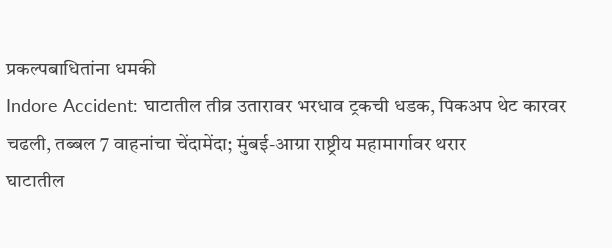प्रकल्पबाधितांना धमकी
Indore Accident: घाटातील तीव्र उतारावर भरधाव ट्रकची धडक, पिकअप थेट कारवर चढली, तब्बल 7 वाहनांचा चेंदामेंदा; मुंबई-आग्रा राष्ट्रीय महामार्गावर थरार
घाटातील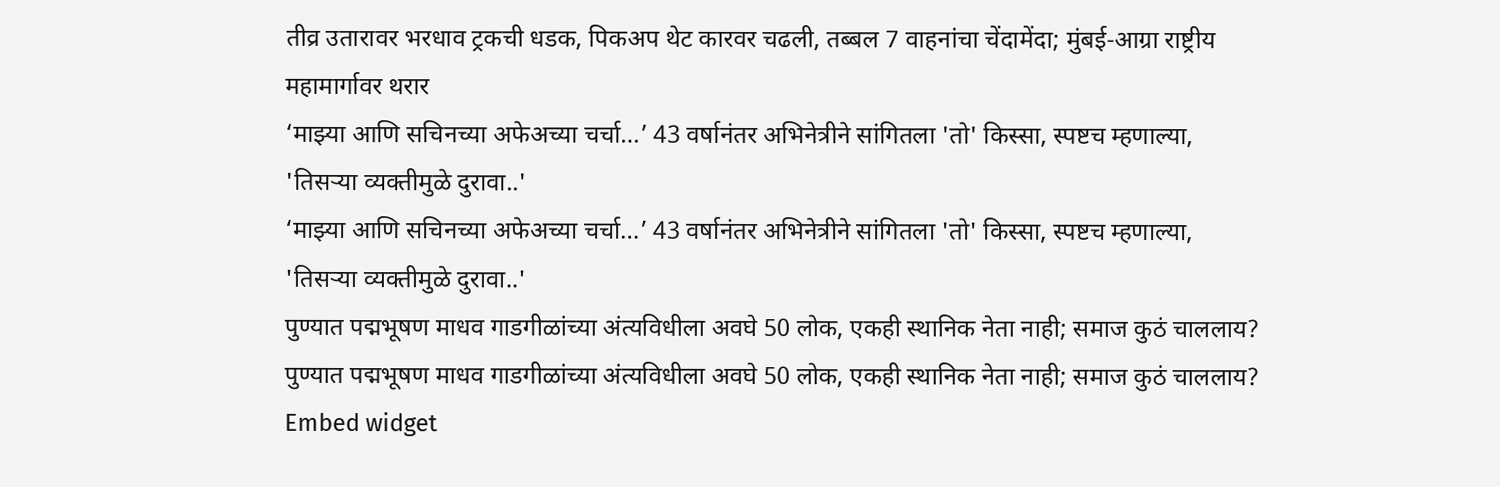तीव्र उतारावर भरधाव ट्रकची धडक, पिकअप थेट कारवर चढली, तब्बल 7 वाहनांचा चेंदामेंदा; मुंबई-आग्रा राष्ट्रीय महामार्गावर थरार
‘माझ्या आणि सचिनच्या अफेअच्या चर्चा…’ 43 वर्षानंतर अभिनेत्रीने सांगितला 'तो' किस्सा, स्पष्टच म्हणाल्या, 'तिसऱ्या व्यक्तीमुळे दुरावा..'
‘माझ्या आणि सचिनच्या अफेअच्या चर्चा…’ 43 वर्षानंतर अभिनेत्रीने सांगितला 'तो' किस्सा, स्पष्टच म्हणाल्या, 'तिसऱ्या व्यक्तीमुळे दुरावा..'
पुण्यात पद्मभूषण माधव गाडगीळांच्या अंत्यविधीला अवघे 50 लोक, एकही स्थानिक नेता नाही; समाज कुठं चाललाय?
पुण्यात पद्मभूषण माधव गाडगीळांच्या अंत्यविधीला अवघे 50 लोक, एकही स्थानिक नेता नाही; समाज कुठं चाललाय?
Embed widget